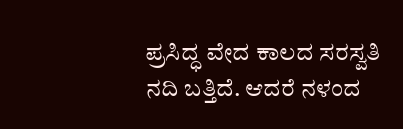ಪ್ರಸಿದ್ಧ ವೇದ ಕಾಲದ ಸರಸ್ವತಿ ನದಿ ಬತ್ತಿದೆ. ಆದರೆ ನಳಂದ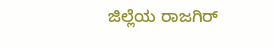ಜಿಲ್ಲೆಯ ರಾಜಗಿರ್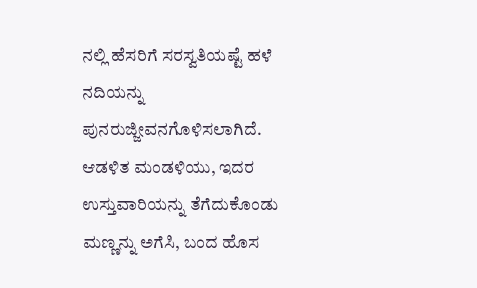ನಲ್ಲಿ ಹೆಸರಿಗೆ ಸರಸ್ವತಿಯಷ್ಟೆ ಹಳೆ ನದಿಯನ್ನು ಪುನರುಜ್ಜೀವನಗೊಳಿಸಲಾಗಿದೆ. ಆಡಳಿತ ಮಂಡಳಿಯು, ಇದರ ಉಸ್ತುವಾರಿಯನ್ನು ತೆಗೆದುಕೊಂಡು ಮಣ್ಣನ್ನು ಅಗೆಸಿ, ಬಂದ ಹೊಸ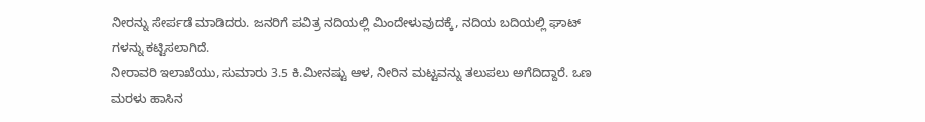ನೀರನ್ನು ಸೇರ್ಪಡೆ ಮಾಡಿದರು. ಜನರಿಗೆ ಪವಿತ್ರ ನದಿಯಲ್ಲಿ ಮಿಂದೇಳುವುದಕ್ಕೆ, ನದಿಯ ಬದಿಯಲ್ಲಿ ಘಾಟ್ ಗಳನ್ನು ಕಟ್ಟಿಸಲಾಗಿದೆ.
ನೀರಾವರಿ ಇಲಾಖೆಯು, ಸುಮಾರು 3.5 ಕಿ.ಮೀನಷ್ಟು ಆಳ, ನೀರಿನ ಮಟ್ಟವನ್ನು ತಲುಪಲು ಅಗೆದಿದ್ದಾರೆ. ಒಣ ಮರಳು ಹಾಸಿನ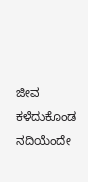ಜೀವ ಕಳೆದುಕೊಂಡ ನದಿಯೆಂದೇ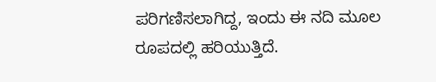ಪರಿಗಣಿಸಲಾಗಿದ್ದ, ಇಂದು ಈ ನದಿ ಮೂಲ ರೂಪದಲ್ಲಿ ಹರಿಯುತ್ತಿದೆ.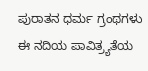ಪುರಾತನ ಧರ್ಮ ಗ್ರಂಥಗಳು ಈ ನದಿಯ ಪಾವಿತ್ರ್ಯತೆಯ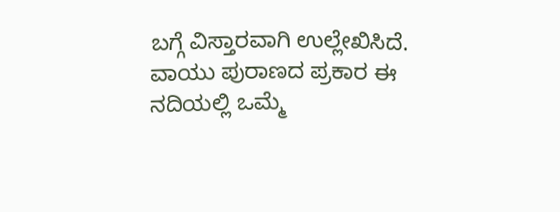ಬಗ್ಗೆ ವಿಸ್ತಾರವಾಗಿ ಉಲ್ಲೇಖಿಸಿದೆ. ವಾಯು ಪುರಾಣದ ಪ್ರಕಾರ ಈ ನದಿಯಲ್ಲಿ ಒಮ್ಮೆ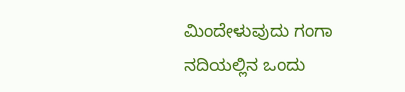ಮಿಂದೇಳುವುದು ಗಂಗಾ ನದಿಯಲ್ಲಿನ ಒಂದು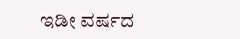ಇಡೀ ವರ್ಷದ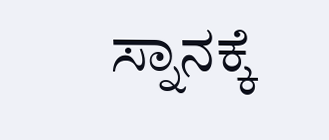ಸ್ನಾನಕ್ಕೆ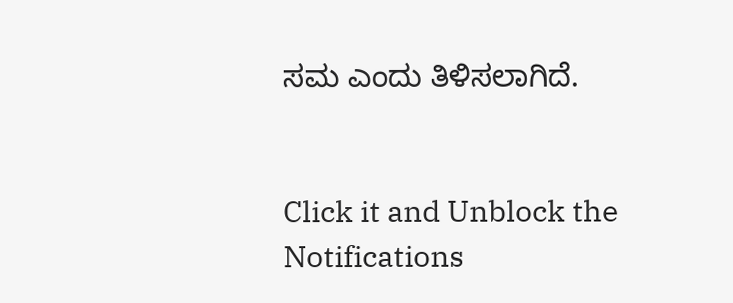ಸಮ ಎಂದು ತಿಳಿಸಲಾಗಿದೆ.


Click it and Unblock the Notifications